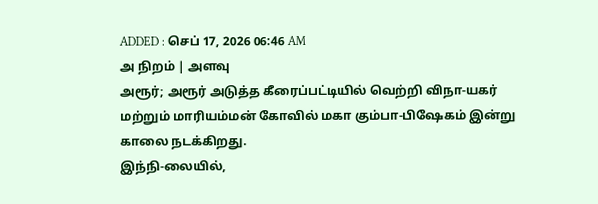ADDED : செப் 17, 2026 06:46 AM
அ நிறம் | அளவு
அரூர்; அரூர் அடுத்த கீரைப்பட்டியில் வெற்றி விநா-யகர் மற்றும் மாரியம்மன் கோவில் மகா கும்பா-பிஷேகம் இன்று காலை நடக்கிறது.
இந்நி-லையில்,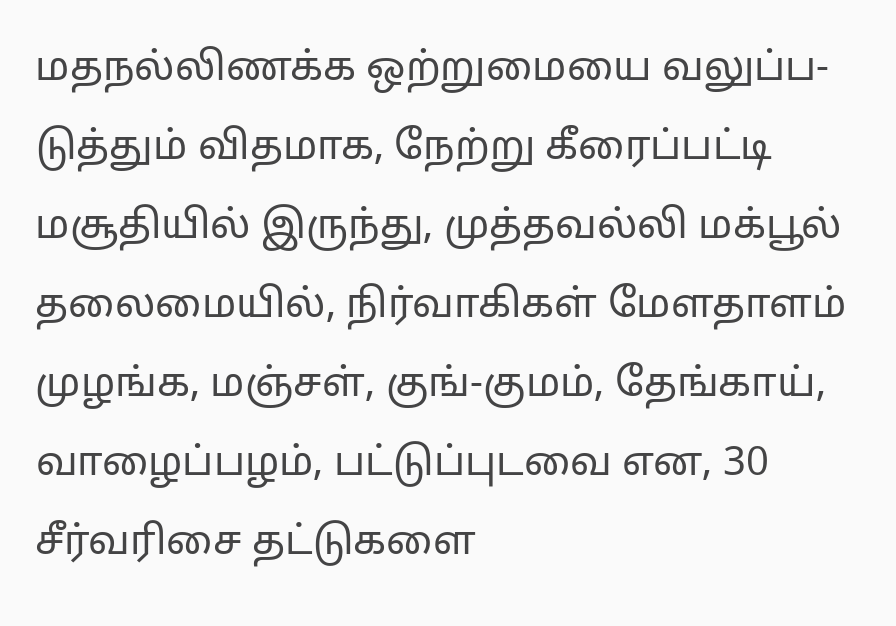மதநல்லிணக்க ஒற்றுமையை வலுப்ப-டுத்தும் விதமாக, நேற்று கீரைப்பட்டி மசூதியில் இருந்து, முத்தவல்லி மக்பூல் தலைமையில், நிர்வாகிகள் மேளதாளம் முழங்க, மஞ்சள், குங்-குமம், தேங்காய், வாழைப்பழம், பட்டுப்புடவை என, 30 சீர்வரிசை தட்டுகளை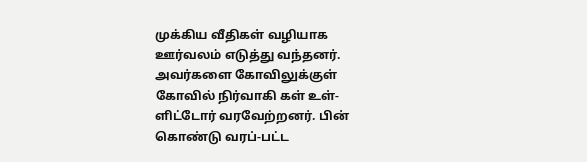முக்கிய வீதிகள் வழியாக ஊர்வலம் எடுத்து வந்தனர். அவர்களை கோவிலுக்குள் கோவில் நிர்வாகி கள் உள்-ளிட்டோர் வரவேற்றனர். பின் கொண்டு வரப்-பட்ட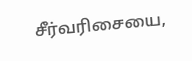சீர்வரிசையை,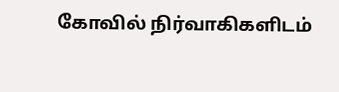கோவில் நிர்வாகிகளிடம்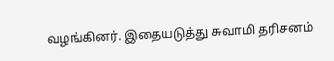வழங்கினர். இதையடுத்து சுவாமி தரிசனம்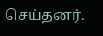செய்தனர்.